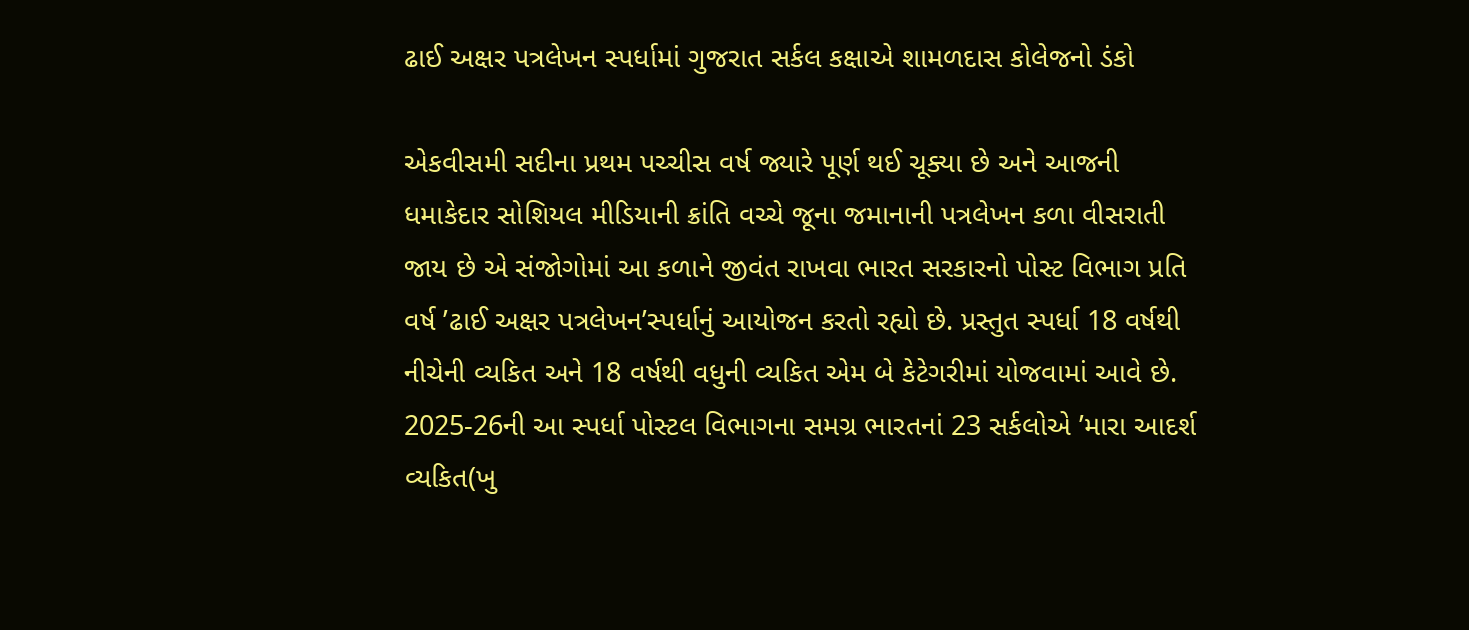ઢાઈ અક્ષર પત્રલેખન સ્પર્ધામાં ગુજરાત સર્કલ કક્ષાએ શામળદાસ કોલેજનો ડંકો

એકવીસમી સદીના પ્રથમ પચ્ચીસ વર્ષ જ્યારે પૂર્ણ થઈ ચૂક્યા છે અને આજની ધમાકેદાર સોશિયલ મીડિયાની ક્રાંતિ વચ્ચે જૂના જમાનાની પત્રલેખન કળા વીસરાતી જાય છે એ સંજોગોમાં આ કળાને જીવંત રાખવા ભારત સરકારનો પોસ્ટ વિભાગ પ્રતિ વર્ષ ’ઢાઈ અક્ષર પત્રલેખન’સ્પર્ધાનું આયોજન કરતો રહ્યો છે. પ્રસ્તુત સ્પર્ધા 18 વર્ષથી નીચેની વ્યકિત અને 18 વર્ષથી વધુની વ્યકિત એમ બે કેટેગરીમાં યોજવામાં આવે છે. 2025-26ની આ સ્પર્ધા પોસ્ટલ વિભાગના સમગ્ર ભારતનાં 23 સર્કલોએ ’મારા આદર્શ વ્યકિત(ખુ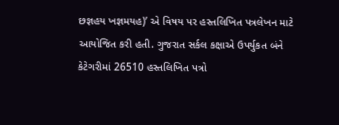છજ્ઞહય ખજ્ઞમયહ)’ એ વિષય પર હસ્તલિખિત પત્રલેખન માટે આયોજિત કરી હતી. ગુજરાત સર્કલ કક્ષાએ ઉપર્યુકત બંને કેટેગરીમાં 26510 હસ્તલિખિત પત્રો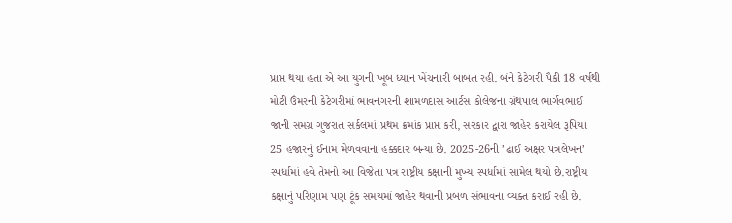પ્રાપ્ત થયા હતા એ આ યુગની ખૂબ ધ્યાન ખેંચનારી બાબત રહી. બંને કેટેગરી પૈકી 18 વર્ષથી મોટી ઉંમરની કેટેગરીમાં ભાવનગરની શામળદાસ આર્ટસ કોલેજના ગ્રંથપાલ ભાર્ગવભાઈ જાની સમગ્ર ગુજરાત સર્કલમાં પ્રથમ ક્રમાંક પ્રાપ્ત કરી, સરકાર દ્વારા જાહેર કરાયેલ રૂપિયા 25 હજારનું ઈનામ મેળવવાના હક્કદાર બન્યા છે. 2025-26ની ’ઢાઈ અક્ષર પત્રલેખન’ સ્પર્ધામાં હવે તેમનો આ વિજેતા પત્ર રાષ્ટ્રીય કક્ષાની મુખ્ય સ્પર્ધામાં સામેલ થયો છે.રાષ્ટ્રીય કક્ષાનું પરિણામ પણ ટૂંક સમયમાં જાહેર થવાની પ્રબળ સંભાવના વ્યક્ત કરાઈ રહી છે.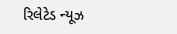રિલેટેડ ન્યૂઝ